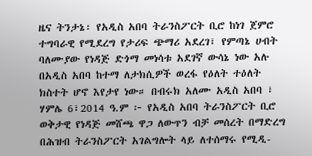ዜና ትንታኔ፡ የአዲስ አበባ ትራንስፖርት ቢሮ ከነገ ጀምሮ ተግባራዊ የሚደረግ የታሪፍ ጭማሪ አደረገ፣ የምጣኔ ሀብት ባለሙያው የነዳጅ ድጎማ መነሳቱ አደገኛ ውሳኔ ነው አሉ
በአዲስ አበባ ከተማ ለታክሲዎች ወረፋ የዕለት ተዕለት ክስተት ሆኖ እየታየ ነው። በብሩክ አለሙ አዲስ አበባ ፣ ሃምሌ 6፣2014 ዓ.ም ፦ የአዲስ አበባ ትራንስፖርት ቢሮ ወቅታዊ የነዳጅ መሸጫ ዋጋ ለውጥን ብቻ መሰረት በማድረግ በሕዝብ ትራንስፖርት አገልግሎት ላይ ለተሰማሩ የሚዲ-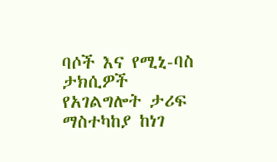ባሶች እና የሚኒ-ባስ ታክሲዎች የአገልግሎት ታሪፍ ማስተካከያ ከነገ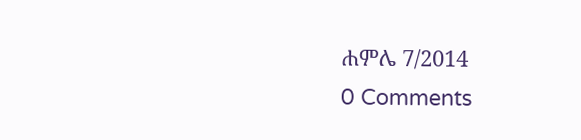ሐምሌ 7/2014
0 Comments